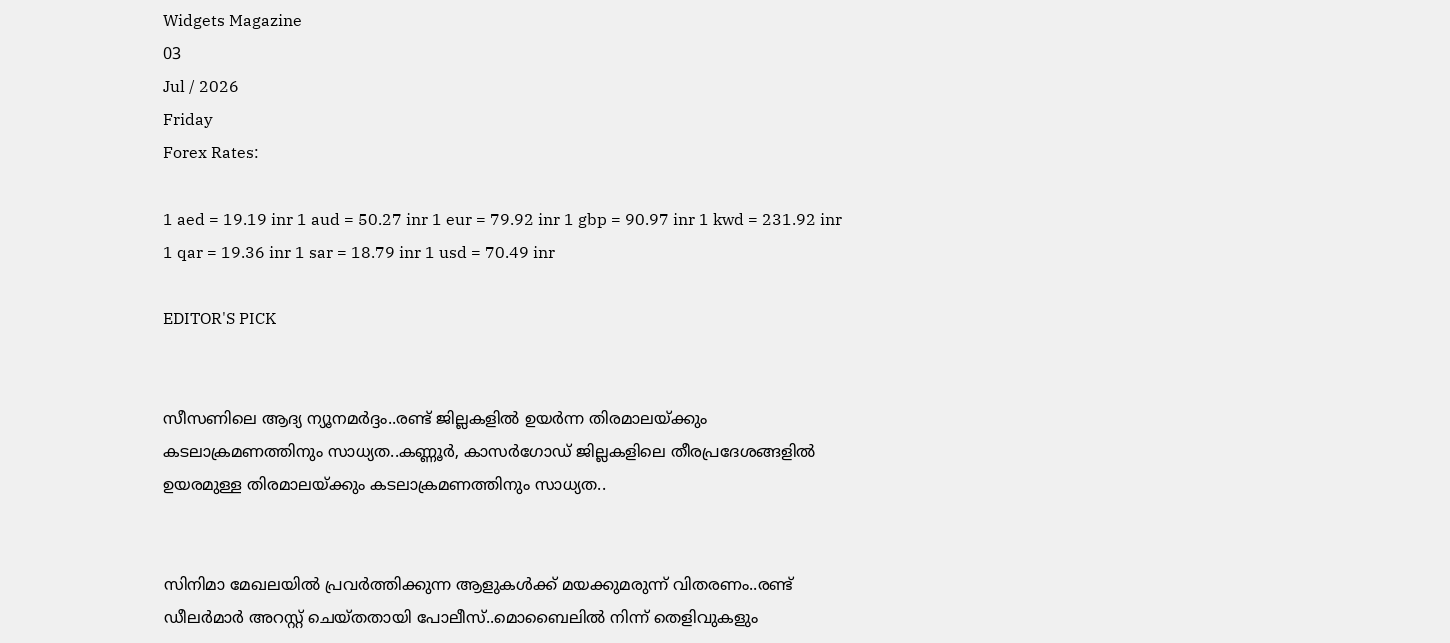Widgets Magazine
03
Jul / 2026
Friday
Forex Rates:

1 aed = 19.19 inr 1 aud = 50.27 inr 1 eur = 79.92 inr 1 gbp = 90.97 inr 1 kwd = 231.92 inr 1 qar = 19.36 inr 1 sar = 18.79 inr 1 usd = 70.49 inr

EDITOR'S PICK


സീസണിലെ ആദ്യ ന്യൂനമർദ്ദം..രണ്ട് ജില്ലകളിൽ ഉയർന്ന തിരമാലയ്‌ക്കും കടലാക്രമണത്തിനും സാധ്യത..കണ്ണൂർ, കാസർഗോഡ് ജില്ലകളിലെ തീരപ്രദേശങ്ങളിൽ ഉയരമുള്ള തിരമാലയ്‌ക്കും കടലാക്രമണത്തിനും സാധ്യത..


സിനിമാ മേഖലയിൽ പ്രവർത്തിക്കുന്ന ആളുകൾക്ക് മയക്കുമരുന്ന് വിതരണം..രണ്ട് ഡീലർമാർ അറസ്റ്റ് ചെയ്തതായി പോലീസ്..മൊബൈലിൽ നിന്ന് തെളിവുകളും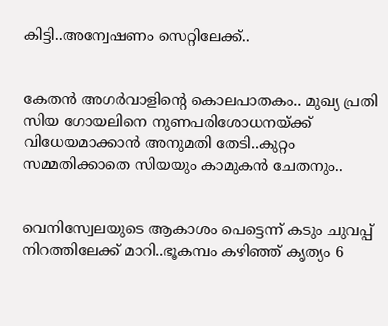കിട്ടി..അന്വേഷണം സെറ്റിലേക്ക്..


കേതൻ അഗർവാളിന്റെ കൊലപാതകം.. മുഖ്യ പ്രതി സിയ ഗോയലിനെ നുണപരിശോധനയ്ക്ക് വിധേയമാക്കാൻ അനുമതി തേടി..കുറ്റം സമ്മതിക്കാതെ സിയയും കാമുകൻ ചേതനും..


വെനിസ്വേലയുടെ ആകാശം പെട്ടെന്ന് കടും ചുവപ്പ് നിറത്തിലേക്ക് മാറി..ഭൂകമ്പം കഴിഞ്ഞ് കൃത്യം 6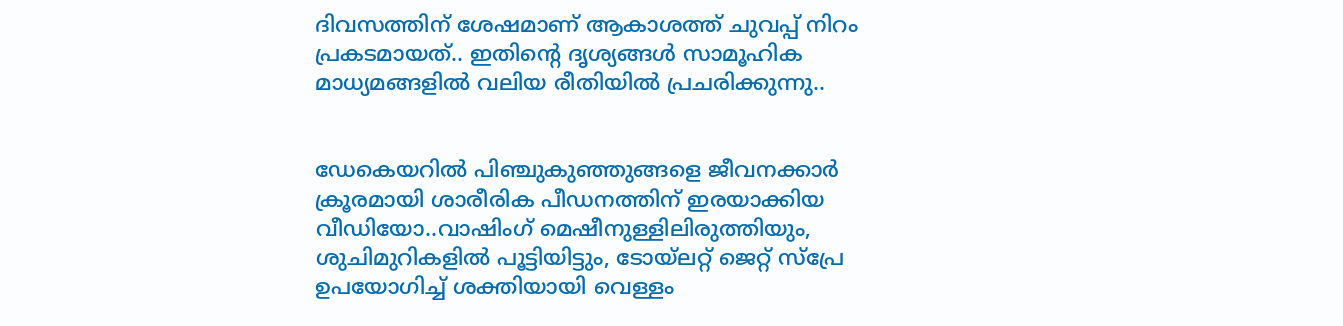ദിവസത്തിന് ശേഷമാണ് ആകാശത്ത് ചുവപ്പ് നിറം പ്രകടമായത്.. ഇതിന്റെ ദൃശ്യങ്ങൾ സാമൂഹിക മാധ്യമങ്ങളിൽ വലിയ രീതിയിൽ പ്രചരിക്കുന്നു..


ഡേകെയറില്‍ പിഞ്ചുകുഞ്ഞുങ്ങളെ ജീവനക്കാര്‍ ക്രൂരമായി ശാരീരിക പീഡനത്തിന് ഇരയാക്കിയ വീഡിയോ..വാഷിംഗ് മെഷീനുള്ളിലിരുത്തിയും, ശുചിമുറികളില്‍ പൂട്ടിയിട്ടും, ടോയ്ലറ്റ് ജെറ്റ് സ്പ്രേ ഉപയോഗിച്ച് ശക്തിയായി വെള്ളം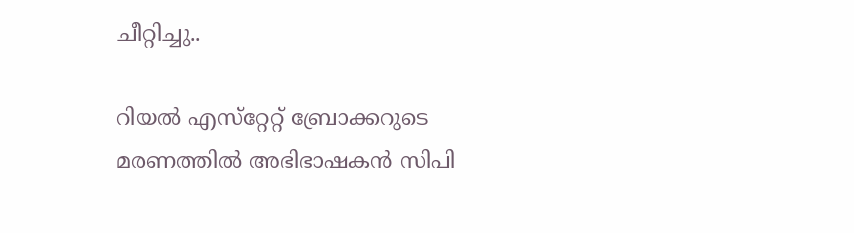ചീറ്റിച്ചു..

റിയൽ എസ്‌റ്റേറ്റ് ബ്രോക്കറുടെ മരണത്തിൽ അഭിഭാഷകൻ സിപി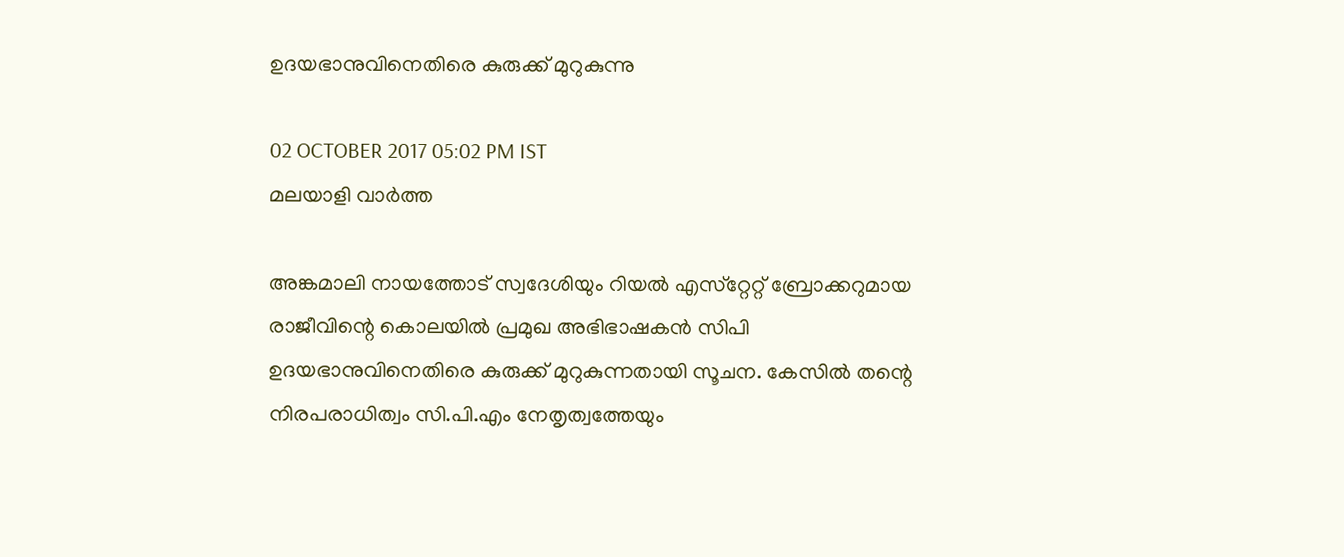ഉദയഭാനുവിനെതിരെ കുരുക്ക് മുറുകുന്നു

02 OCTOBER 2017 05:02 PM IST
മലയാളി വാര്‍ത്ത

അങ്കമാലി നായത്തോട് സ്വദേശിയും റിയൽ എസ്‌റ്റേറ്റ് ബ്രോക്കറുമായ രാജീവിന്റെ കൊലയിൽ പ്രമുഖ അഭിഭാഷകൻ സിപി ഉദയഭാനുവിനെതിരെ കുരുക്ക് മുറുകുന്നതായി സൂചന. കേസിൽ തന്റെ നിരപരാധിത്വം സി.പി.എം നേതൃത്വത്തേയും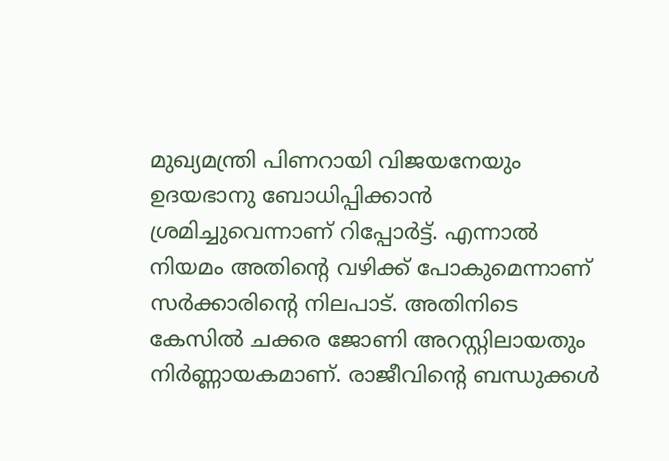മുഖ്യമന്ത്രി പിണറായി വിജയനേയും ഉദയഭാനു ബോധിപ്പിക്കാൻ ശ്രമിച്ചുവെന്നാണ് റിപ്പോർട്ട്. എന്നാൽ നിയമം അതിന്റെ വഴിക്ക് പോകുമെന്നാണ് സർക്കാരിന്റെ നിലപാട്. അതിനിടെ കേസിൽ ചക്കര ജോണി അറസ്റ്റിലായതും നിർണ്ണായകമാണ്. രാജീവിന്റെ ബന്ധുക്കൾ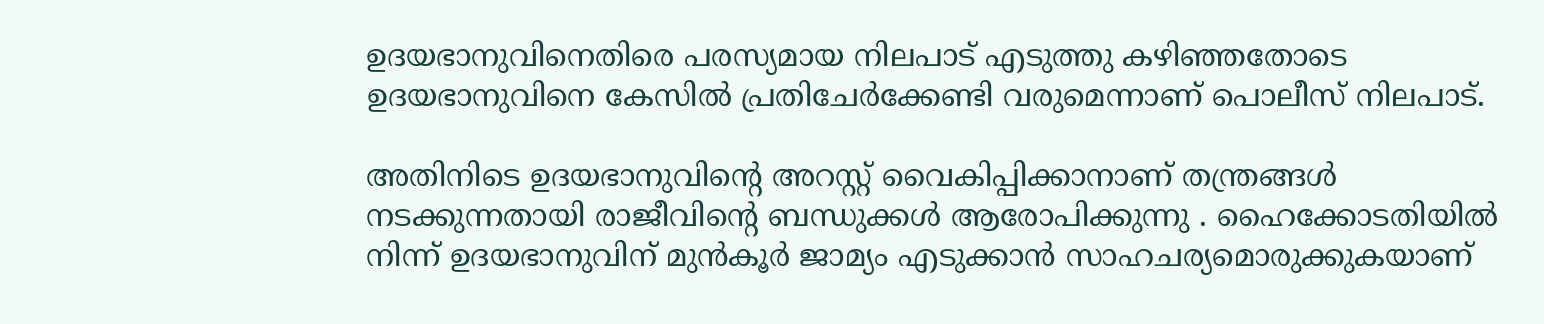ഉദയഭാനുവിനെതിരെ പരസ്യമായ നിലപാട് എടുത്തു കഴിഞ്ഞതോടെ ഉദയഭാനുവിനെ കേസിൽ പ്രതിചേർക്കേണ്ടി വരുമെന്നാണ് പൊലീസ് നിലപാട്.

അതിനിടെ ഉദയഭാനുവിന്റെ അറസ്റ്റ് വൈകിപ്പിക്കാനാണ് തന്ത്രങ്ങൾ നടക്കുന്നതായി രാജീവിന്റെ ബന്ധുക്കൾ ആരോപിക്കുന്നു . ഹൈക്കോടതിയിൽ നിന്ന് ഉദയഭാനുവിന് മുൻകൂർ ജാമ്യം എടുക്കാൻ സാഹചര്യമൊരുക്കുകയാണ്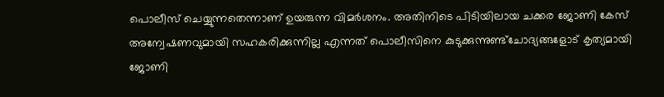പൊലീസ് ചെയ്യുന്നതെന്നാണ് ഉയരുന്ന വിമർശനം. അതിനിടെ പിടിയിലായ ചക്കര ജോണി കേസ് അന്വേഷണവുമായി സഹകരിക്കുന്നില്ല എന്നത് പൊലീസിനെ കുടുക്കുന്നുണ്ട്ചോദ്യങ്ങളോട് കൃത്യമായി ജോണി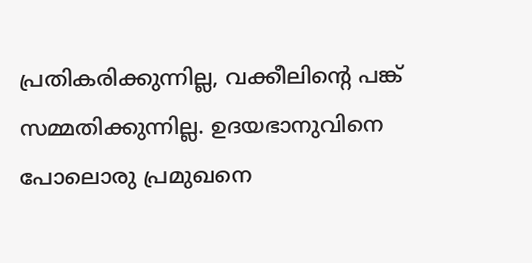പ്രതികരിക്കുന്നില്ല, വക്കീലിന്റെ പങ്ക് സമ്മതിക്കുന്നില്ല. ഉദയഭാനുവിനെ പോലൊരു പ്രമുഖനെ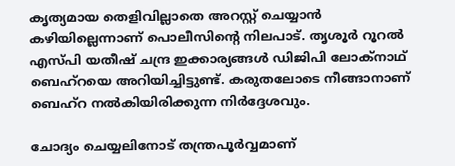കൃത്യമായ തെളിവില്ലാതെ അറസ്റ്റ് ചെയ്യാൻ കഴിയില്ലെന്നാണ് പൊലീസിന്റെ നിലപാട്. തൃശൂർ റൂറൽ എസ്‌പി യതീഷ് ചന്ദ്ര ഇക്കാര്യങ്ങൾ ഡിജിപി ലോക്‌നാഥ് ബെഹ്‌റയെ അറിയിച്ചിട്ടുണ്ട്. കരുതലോടെ നീങ്ങാനാണ് ബെഹ്‌റ നൽകിയിരിക്കുന്ന നിർദ്ദേശവും.

ചോദ്യം ചെയ്യലിനോട് തന്ത്രപൂർവ്വമാണ്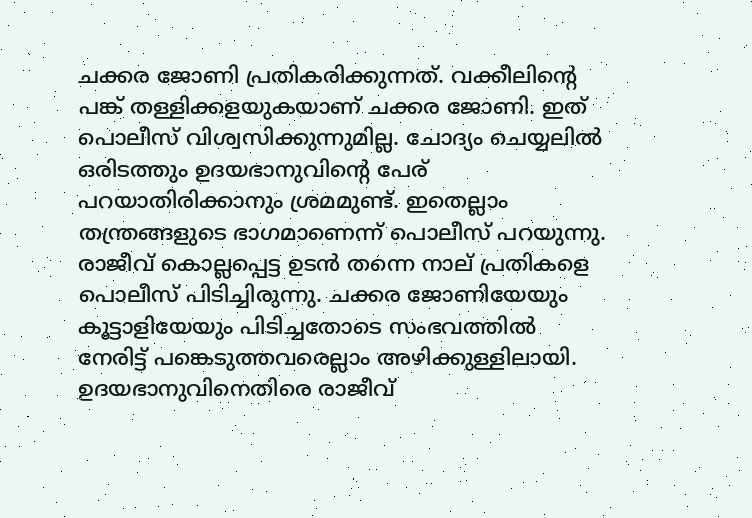ചക്കര ജോണി പ്രതികരിക്കുന്നത്. വക്കീലിന്റെ പങ്ക് തള്ളിക്കളയുകയാണ് ചക്കര ജോണി. ഇത് പൊലീസ് വിശ്വസിക്കുന്നുമില്ല. ചോദ്യം ചെയ്യലിൽ ഒരിടത്തും ഉദയഭാനുവിന്റെ പേര് പറയാതിരിക്കാനും ശ്രമമുണ്ട്. ഇതെല്ലാം തന്ത്രങ്ങളുടെ ഭാഗമാണെന്ന് പൊലീസ് പറയുന്നു. രാജീവ് കൊല്ലപ്പെട്ട ഉടൻ തന്നെ നാല് പ്രതികളെ പൊലീസ് പിടിച്ചിരുന്നു. ചക്കര ജോണിയേയും കൂട്ടാളിയേയും പിടിച്ചതോടെ സംഭവത്തിൽ നേരിട്ട് പങ്കെടുത്തവരെല്ലാം അഴിക്കുള്ളിലായി. ഉദയഭാനുവിനെതിരെ രാജീവ്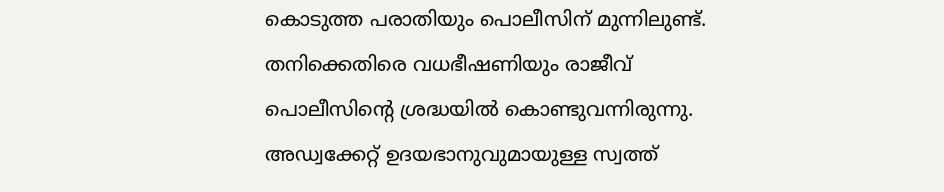കൊടുത്ത പരാതിയും പൊലീസിന് മുന്നിലുണ്ട്. തനിക്കെതിരെ വധഭീഷണിയും രാജീവ് പൊലീസിന്റെ ശ്രദ്ധയിൽ കൊണ്ടുവന്നിരുന്നു. അഡ്വക്കേറ്റ് ഉദയഭാനുവുമായുള്ള സ്വത്ത്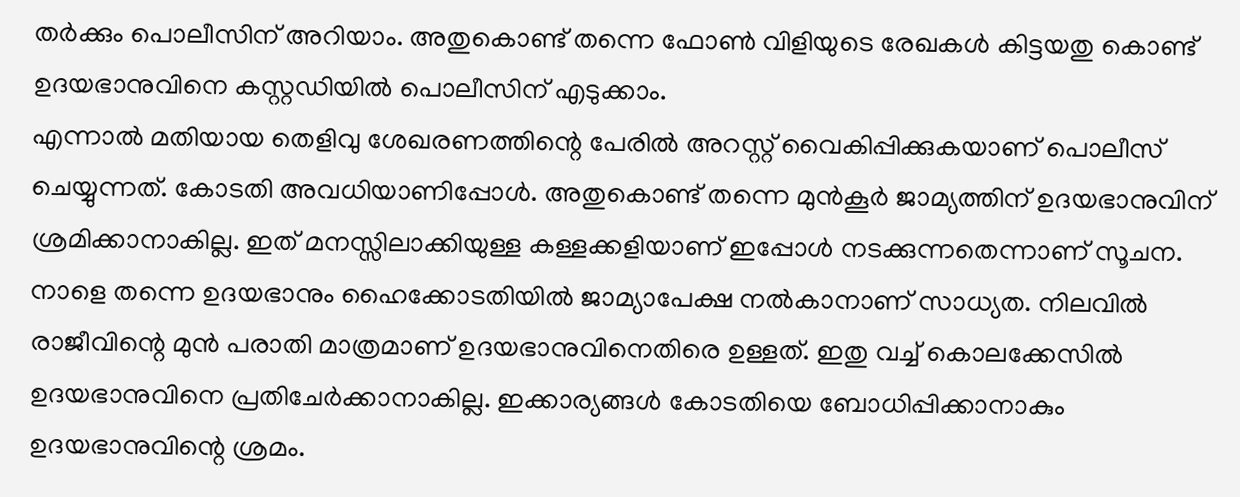തർക്കും പൊലീസിന് അറിയാം. അതുകൊണ്ട് തന്നെ ഫോൺ വിളിയുടെ രേഖകൾ കിട്ടയതു കൊണ്ട് ഉദയഭാനുവിനെ കസ്റ്റഡിയിൽ പൊലീസിന് എടുക്കാം.
എന്നാൽ മതിയായ തെളിവു ശേഖരണത്തിന്റെ പേരിൽ അറസ്റ്റ് വൈകിപ്പിക്കുകയാണ് പൊലീസ് ചെയ്യുന്നത്. കോടതി അവധിയാണിപ്പോൾ. അതുകൊണ്ട് തന്നെ മുൻകൂർ ജാമ്യത്തിന് ഉദയഭാനുവിന് ശ്രമിക്കാനാകില്ല. ഇത് മനസ്സിലാക്കിയുള്ള കള്ളക്കളിയാണ് ഇപ്പോൾ നടക്കുന്നതെന്നാണ് സൂചന. നാളെ തന്നെ ഉദയഭാനും ഹൈക്കോടതിയിൽ ജാമ്യാപേക്ഷ നൽകാനാണ് സാധ്യത. നിലവിൽ രാജീവിന്റെ മുൻ പരാതി മാത്രമാണ് ഉദയഭാനുവിനെതിരെ ഉള്ളത്. ഇതു വച്ച് കൊലക്കേസിൽ ഉദയഭാനുവിനെ പ്രതിചേർക്കാനാകില്ല. ഇക്കാര്യങ്ങൾ കോടതിയെ ബോധിപ്പിക്കാനാകും ഉദയഭാനുവിന്റെ ശ്രമം.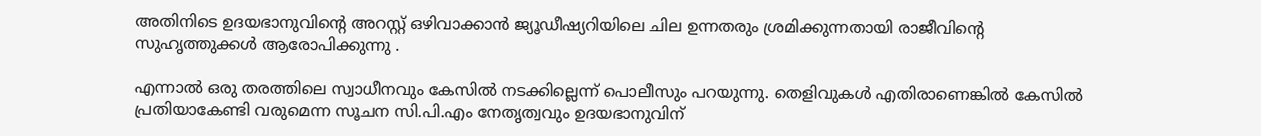അതിനിടെ ഉദയഭാനുവിന്റെ അറസ്റ്റ് ഒഴിവാക്കാൻ ജ്യൂഡീഷ്യറിയിലെ ചില ഉന്നതരും ശ്രമിക്കുന്നതായി രാജീവിന്റെ സുഹൃത്തുക്കൾ ആരോപിക്കുന്നു .

എന്നാൽ ഒരു തരത്തിലെ സ്വാധീനവും കേസിൽ നടക്കില്ലെന്ന് പൊലീസും പറയുന്നു. തെളിവുകൾ എതിരാണെങ്കിൽ കേസിൽ പ്രതിയാകേണ്ടി വരുമെന്ന സൂചന സി.പി.എം നേതൃത്വവും ഉദയഭാനുവിന്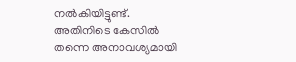നൽകിയിട്ടുണ്ട്. അതിനിടെ കേസിൽ തന്നെ അനാവശ്യമായി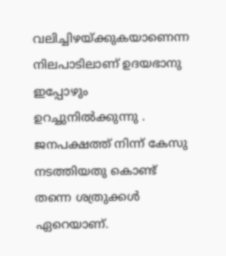വലിച്ചിഴയ്ക്കുകയാണെന്ന നിലപാടിലാണ് ഉദയഭാനു ഇപ്പോഴും ഉറച്ചുനിൽക്കുന്നു . ജനപക്ഷത്ത് നിന്ന് കേസു നടത്തിയതു കൊണ്ട് തന്നെ ശത്രുക്കൾ ഏറെയാണ്.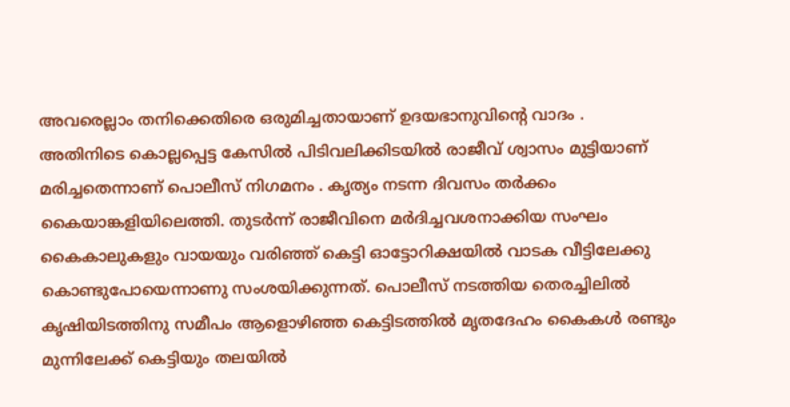അവരെല്ലാം തനിക്കെതിരെ ഒരുമിച്ചതായാണ് ഉദയഭാനുവിന്റെ വാദം .
അതിനിടെ കൊല്ലപ്പെട്ട കേസിൽ പിടിവലിക്കിടയിൽ രാജീവ് ശ്വാസം മുട്ടിയാണ് മരിച്ചതെന്നാണ് പൊലീസ് നിഗമനം . കൃത്യം നടന്ന ദിവസം തർക്കം കൈയാങ്കളിയിലെത്തി. തുടർന്ന് രാജീവിനെ മർദിച്ചവശനാക്കിയ സംഘം കൈകാലുകളും വായയും വരിഞ്ഞ് കെട്ടി ഓട്ടോറിക്ഷയിൽ വാടക വീട്ടിലേക്കു കൊണ്ടുപോയെന്നാണു സംശയിക്കുന്നത്. പൊലീസ് നടത്തിയ തെരച്ചിലിൽ കൃഷിയിടത്തിനു സമീപം ആളൊഴിഞ്ഞ കെട്ടിടത്തിൽ മൃതദേഹം കൈകൾ രണ്ടും മുന്നിലേക്ക് കെട്ടിയും തലയിൽ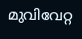മുവിവേറ്റ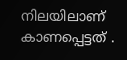നിലയിലാണ് കാണപ്പെട്ടത് .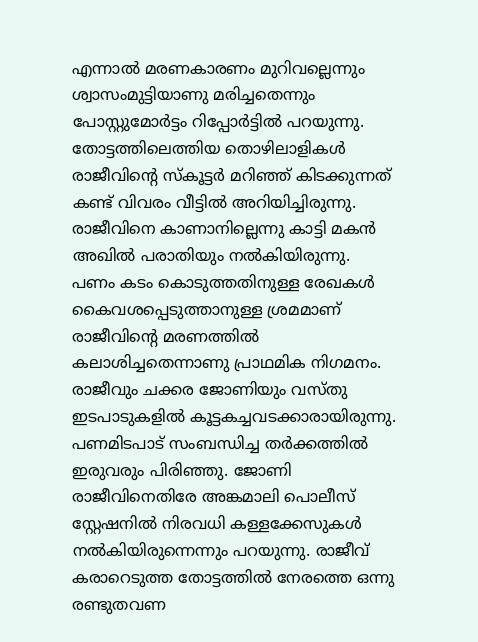എന്നാൽ മരണകാരണം മുറിവല്ലെന്നും ശ്വാസംമുട്ടിയാണു മരിച്ചതെന്നും പോസ്റ്റുമോർട്ടം റിപ്പോർട്ടിൽ പറയുന്നു. തോട്ടത്തിലെത്തിയ തൊഴിലാളികൾ രാജീവിന്റെ സ്‌കൂട്ടർ മറിഞ്ഞ് കിടക്കുന്നത് കണ്ട് വിവരം വീട്ടിൽ അറിയിച്ചിരുന്നു. രാജീവിനെ കാണാനില്ലെന്നു കാട്ടി മകൻ അഖിൽ പരാതിയും നൽകിയിരുന്നു.
പണം കടം കൊടുത്തതിനുള്ള രേഖകൾ കൈവശപ്പെടുത്താനുള്ള ശ്രമമാണ് രാജീവിന്റെ മരണത്തിൽ കലാശിച്ചതെന്നാണു പ്രാഥമിക നിഗമനം. രാജീവും ചക്കര ജോണിയും വസ്തു ഇടപാടുകളിൽ കൂട്ടകച്ചവടക്കാരായിരുന്നു. പണമിടപാട് സംബന്ധിച്ച തർക്കത്തിൽ ഇരുവരും പിരിഞ്ഞു. ജോണി രാജീവിനെതിരേ അങ്കമാലി പൊലീസ് സ്റ്റേഷനിൽ നിരവധി കള്ളക്കേസുകൾ നൽകിയിരുന്നെന്നും പറയുന്നു. രാജീവ് കരാറെടുത്ത തോട്ടത്തിൽ നേരത്തെ ഒന്നു രണ്ടുതവണ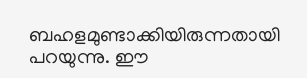ബഹളമുണ്ടാക്കിയിരുന്നതായി പറയുന്നു. ഈ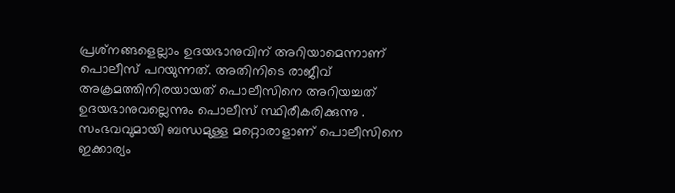പ്രശ്‌നങ്ങളെല്ലാം ഉദയഭാനുവിന് അറിയാമെന്നാണ് പൊലീസ് പറയുന്നത്. അതിനിടെ രാജീവ് അക്രമത്തിനിരയായത് പൊലീസിനെ അറിയച്ചത് ഉദയഭാനുവല്ലെന്നും പൊലീസ് സ്ഥിരീകരിക്കുന്നു . സംഭവവുമായി ബന്ധമുള്ള മറ്റൊരാളാണ് പൊലീസിനെ ഇക്കാര്യം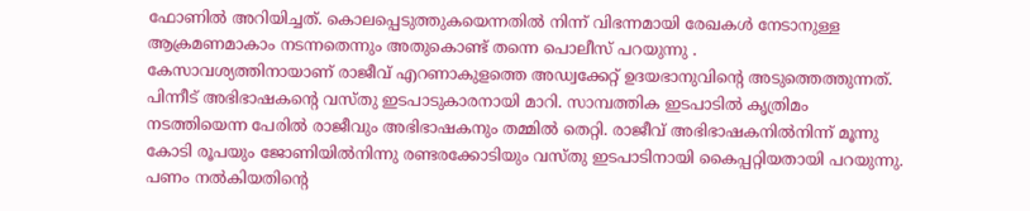ഫോണിൽ അറിയിച്ചത്. കൊലപ്പെടുത്തുകയെന്നതിൽ നിന്ന് വിഭന്നമായി രേഖകൾ നേടാനുള്ള ആക്രമണമാകാം നടന്നതെന്നും അതുകൊണ്ട് തന്നെ പൊലീസ് പറയുന്നു .
കേസാവശ്യത്തിനായാണ് രാജീവ് എറണാകുളത്തെ അഡ്വക്കേറ്റ് ഉദയഭാനുവിന്റെ അടുത്തെത്തുന്നത്. പിന്നീട് അഭിഭാഷകന്റെ വസ്തു ഇടപാടുകാരനായി മാറി. സാമ്പത്തിക ഇടപാടിൽ കൃത്രിമം നടത്തിയെന്ന പേരിൽ രാജീവും അഭിഭാഷകനും തമ്മിൽ തെറ്റി. രാജീവ് അഭിഭാഷകനിൽനിന്ന് മൂന്നു കോടി രൂപയും ജോണിയിൽനിന്നു രണ്ടരക്കോടിയും വസ്തു ഇടപാടിനായി കൈപ്പറ്റിയതായി പറയുന്നു. പണം നൽകിയതിന്റെ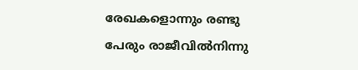രേഖകളൊന്നും രണ്ടു പേരും രാജീവിൽനിന്നു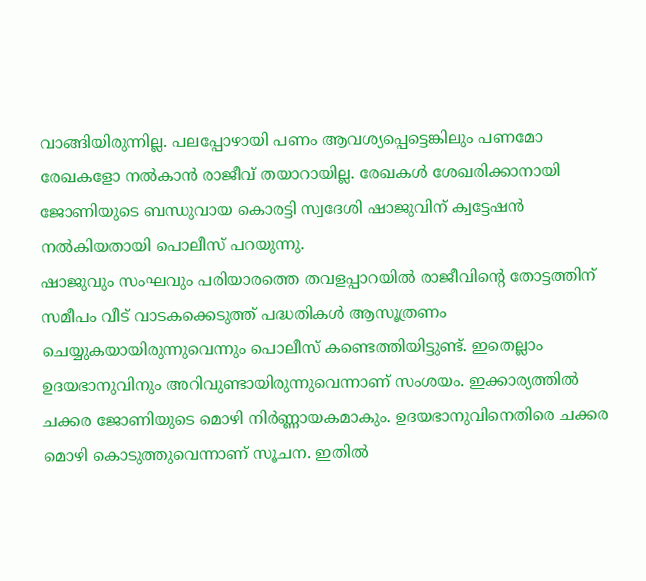വാങ്ങിയിരുന്നില്ല. പലപ്പോഴായി പണം ആവശ്യപ്പെട്ടെങ്കിലും പണമോ രേഖകളോ നൽകാൻ രാജീവ് തയാറായില്ല. രേഖകൾ ശേഖരിക്കാനായി ജോണിയുടെ ബന്ധുവായ കൊരട്ടി സ്വദേശി ഷാജുവിന് ക്വട്ടേഷൻ നൽകിയതായി പൊലീസ് പറയുന്നു.
ഷാജുവും സംഘവും പരിയാരത്തെ തവളപ്പാറയിൽ രാജീവിന്റെ തോട്ടത്തിന് സമീപം വീട് വാടകക്കെടുത്ത് പദ്ധതികൾ ആസൂത്രണം ചെയ്യുകയായിരുന്നുവെന്നും പൊലീസ് കണ്ടെത്തിയിട്ടുണ്ട്. ഇതെല്ലാം ഉദയഭാനുവിനും അറിവുണ്ടായിരുന്നുവെന്നാണ് സംശയം. ഇക്കാര്യത്തിൽ ചക്കര ജോണിയുടെ മൊഴി നിർണ്ണായകമാകും. ഉദയഭാനുവിനെതിരെ ചക്കര മൊഴി കൊടുത്തുവെന്നാണ് സൂചന. ഇതിൽ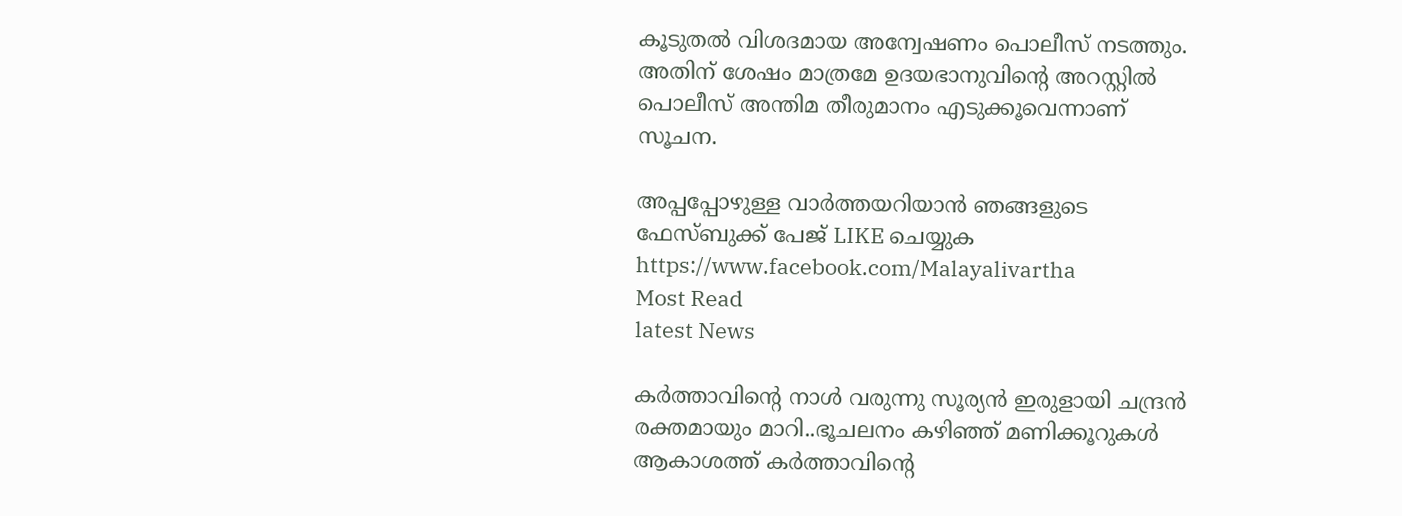കൂടുതൽ വിശദമായ അന്വേഷണം പൊലീസ് നടത്തും. അതിന് ശേഷം മാത്രമേ ഉദയഭാനുവിന്റെ അറസ്റ്റിൽ പൊലീസ് അന്തിമ തീരുമാനം എടുക്കൂവെന്നാണ് സൂചന.

അപ്പപ്പോഴുള്ള വാര്‍ത്തയറിയാന്‍ ഞങ്ങളുടെ ഫേസ്‌ബുക്ക്‌ പേജ് LIKE ചെയ്യുക
https://www.facebook.com/Malayalivartha
Most Read
latest News

കർത്താവിന്റെ നാൾ വരുന്നു സൂര്യൻ ഇരുളായി ചന്ദ്രൻ രക്തമായും മാറി..ഭൂചലനം കഴിഞ്ഞ് മണിക്കൂറുകൾ ആകാശത്ത് കര്‍ത്താവിന്റെ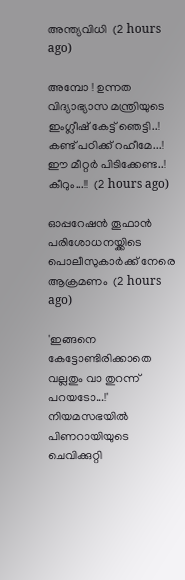അന്ത്യവിധി  (2 hours ago)

അമ്പോ ! ഉന്നത വിദ്യാഭ്യാസ മന്ത്രിയുടെ ഇംഗ്ലീഷ് കേട്ട് ഞെട്ടി..! കണ്ട് പഠിക്ക് റഹീമേ...! ഈ മീറ്റർ പിടിക്കേണ്ട..! കീറും...!!  (2 hours ago)

ഓപ്പറേഷന്‍ തൂഫാന്‍ പരിശോധനയ്ക്കിടെ പൊലീസുകാര്‍ക്ക് നേരെ ആക്രമണം  (2 hours ago)

'ഇങ്ങനെ കേട്ടോണ്ടിരിക്കാതെ വല്ലതും വാ തുറന്ന് പറയടോ...!' നിയമസഭയിൽ പിണറായിയുടെ ചെവിക്കുറ്റി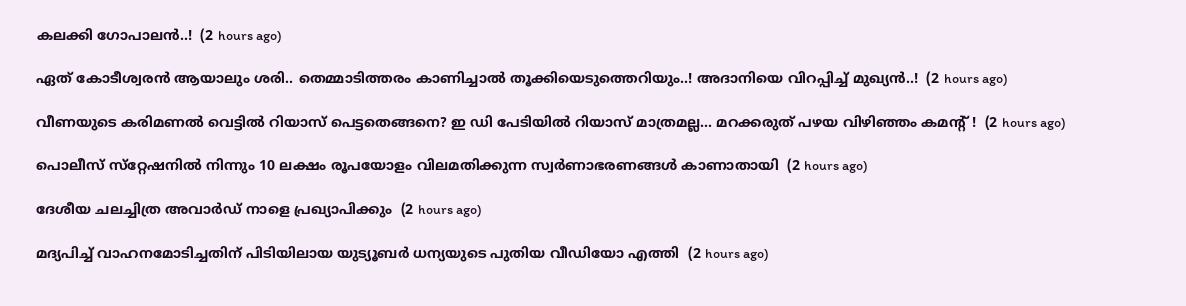കലക്കി ഗോപാലൻ..!  (2 hours ago)

ഏത് കോടീശ്വരൻ ആയാലും ശരി.. തെമ്മാടിത്തരം കാണിച്ചാൽ തൂക്കിയെടുത്തെറിയും..! അദാനിയെ വിറപ്പിച്ച് മുഖ്യൻ..!  (2 hours ago)

വീണയുടെ കരിമണൽ വെട്ടിൽ റിയാസ് പെട്ടതെങ്ങനെ? ഇ ഡി പേടിയിൽ റിയാസ് മാത്രമല്ല... മറക്കരുത് പഴയ വിഴിഞ്ഞം കമന്റ് !  (2 hours ago)

പൊലീസ് സ്‌റ്റേഷനില്‍ നിന്നും 10 ലക്ഷം രൂപയോളം വിലമതിക്കുന്ന സ്വര്‍ണാഭരണങ്ങള്‍ കാണാതായി  (2 hours ago)

ദേശീയ ചലച്ചിത്ര അവാര്‍ഡ് നാളെ പ്രഖ്യാപിക്കും  (2 hours ago)

മദ്യപിച്ച് വാഹനമോടിച്ചതിന് പിടിയിലായ യുട്യൂബര്‍ ധന്യയുടെ പുതിയ വീഡിയോ എത്തി  (2 hours ago)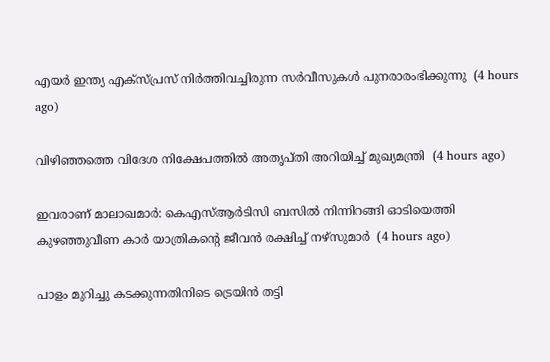എയര്‍ ഇന്ത്യ എക്‌സ്പ്രസ് നിര്‍ത്തിവച്ചിരുന്ന സര്‍വീസുകള്‍ പുനരാരംഭിക്കുന്നു  (4 hours ago)

വിഴിഞ്ഞത്തെ വിദേശ നിക്ഷേപത്തില്‍ അതൃപ്തി അറിയിച്ച് മുഖ്യമന്ത്രി  (4 hours ago)

ഇവരാണ് മാലാഖമാര്‍: കെഎസ്ആര്‍ടിസി ബസില്‍ നിന്നിറങ്ങി ഓടിയെത്തി കുഴഞ്ഞുവീണ കാര്‍ യാത്രികന്റെ ജീവന്‍ രക്ഷിച്ച് നഴ്‌സുമാര്‍  (4 hours ago)

പാളം മുറിച്ചു കടക്കുന്നതിനിടെ ട്രെയിന്‍ തട്ടി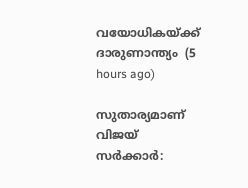വയോധികയ്ക്ക് ദാരുണാന്ത്യം  (5 hours ago)

സുതാര്യമാണ് വിജയ് സര്‍ക്കാര്‍: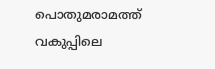പൊതുമരാമത്ത് വകുപ്പിലെ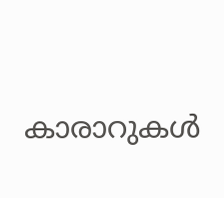കാരാറുകള്‍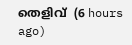തെളിവ്  (6 hours ago)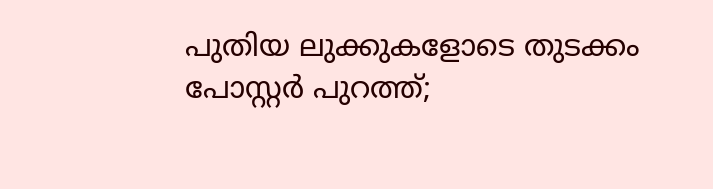പുതിയ ലുക്കുകളോടെ തുടക്കം പോസ്റ്റർ പുറത്ത്;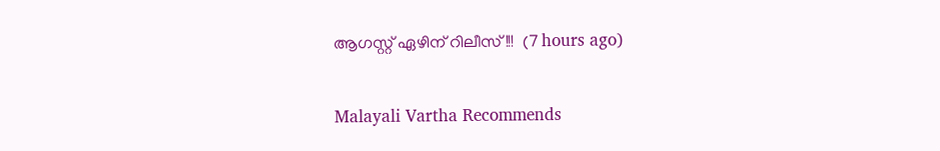ആഗസ്റ്റ് ഏഴിന് റിലീസ്!!!  (7 hours ago)

Malayali Vartha Recommends